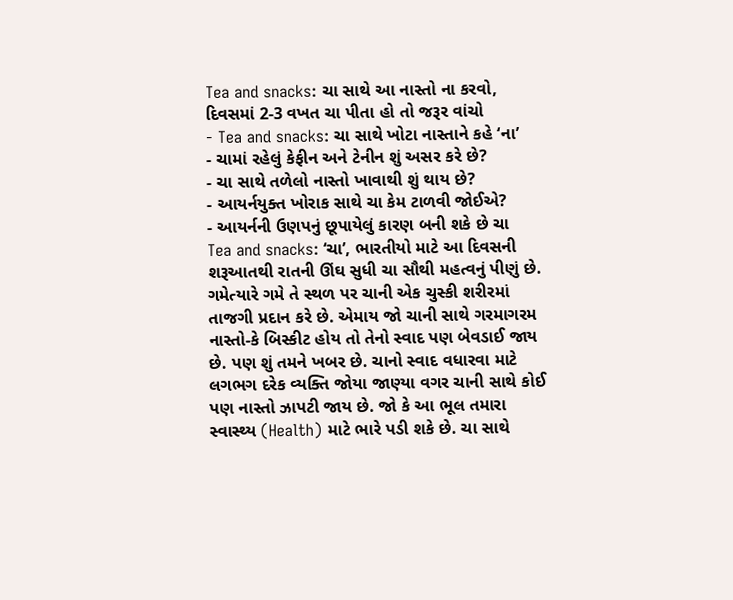Tea and snacks: ચા સાથે આ નાસ્તો ના કરવો, દિવસમાં 2-3 વખત ચા પીતા હો તો જરૂર વાંચો
- Tea and snacks: ચા સાથે ખોટા નાસ્તાને કહે ‘ના’
- ચામાં રહેલું કેફીન અને ટેનીન શું અસર કરે છે?
- ચા સાથે તળેલો નાસ્તો ખાવાથી શું થાય છે?
- આયર્નયુક્ત ખોરાક સાથે ચા કેમ ટાળવી જોઈએ?
- આયર્નની ઉણપનું છૂપાયેલું કારણ બની શકે છે ચા
Tea and snacks: ‘ચા’, ભારતીયો માટે આ દિવસની શરૂઆતથી રાતની ઊંઘ સુધી ચા સૌથી મહત્વનું પીણું છે. ગમેત્યારે ગમે તે સ્થળ પર ચાની એક ચુસ્કી શરીરમાં તાજગી પ્રદાન કરે છે. એમાય જો ચાની સાથે ગરમાગરમ નાસ્તો-કે બિસ્કીટ હોય તો તેનો સ્વાદ પણ બેવડાઈ જાય છે. પણ શું તમને ખબર છે. ચાનો સ્વાદ વધારવા માટે લગભગ દરેક વ્યક્તિ જોયા જાણ્યા વગર ચાની સાથે કોઈ પણ નાસ્તો ઝાપટી જાય છે. જો કે આ ભૂલ તમારા સ્વાસ્થ્ય (Health) માટે ભારે પડી શકે છે. ચા સાથે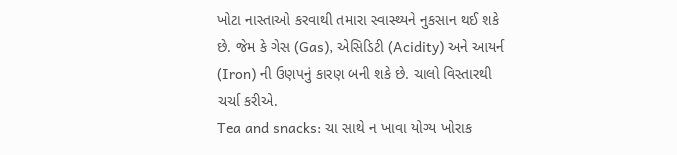ખોટા નાસ્તાઓ કરવાથી તમારા સ્વાસ્થ્યને નુકસાન થઈ શકે છે. જેમ કે ગેસ (Gas), એસિડિટી (Acidity) અને આયર્ન (Iron) ની ઉણપનું કારણ બની શકે છે. ચાલો વિસ્તારથી ચર્ચા કરીએ.
Tea and snacks: ચા સાથે ન ખાવા યોગ્ય ખોરાક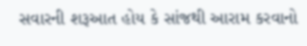સવારની શરૂઆત હોય કે સાંજથી આરામ કરવાનો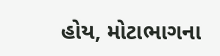હોય, મોટાભાગના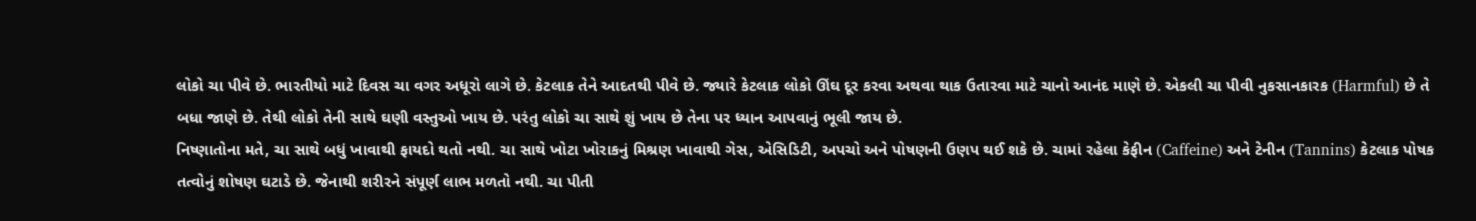લોકો ચા પીવે છે. ભારતીયો માટે દિવસ ચા વગર અધૂરો લાગે છે. કેટલાક તેને આદતથી પીવે છે. જ્યારે કેટલાક લોકો ઊંઘ દૂર કરવા અથવા થાક ઉતારવા માટે ચાનો આનંદ માણે છે. એકલી ચા પીવી નુકસાનકારક (Harmful) છે તે બધા જાણે છે. તેથી લોકો તેની સાથે ઘણી વસ્તુઓ ખાય છે. પરંતુ લોકો ચા સાથે શું ખાય છે તેના પર ધ્યાન આપવાનું ભૂલી જાય છે.
નિષ્ણાતોના મતે, ચા સાથે બધું ખાવાથી ફાયદો થતો નથી. ચા સાથે ખોટા ખોરાકનું મિશ્રણ ખાવાથી ગેસ, એસિડિટી, અપચો અને પોષણની ઉણપ થઈ શકે છે. ચામાં રહેલા કેફીન (Caffeine) અને ટેનીન (Tannins) કેટલાક પોષક તત્વોનું શોષણ ઘટાડે છે. જેનાથી શરીરને સંપૂર્ણ લાભ મળતો નથી. ચા પીતી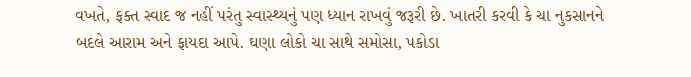વખતે, ફક્ત સ્વાદ જ નહીં પરંતુ સ્વાસ્થ્યનું પણ ધ્યાન રાખવું જરૂરી છે. ખાતરી કરવી કે ચા નુકસાનને બદલે આરામ અને ફાયદા આપે. ઘણા લોકો ચા સાથે સમોસા, પકોડા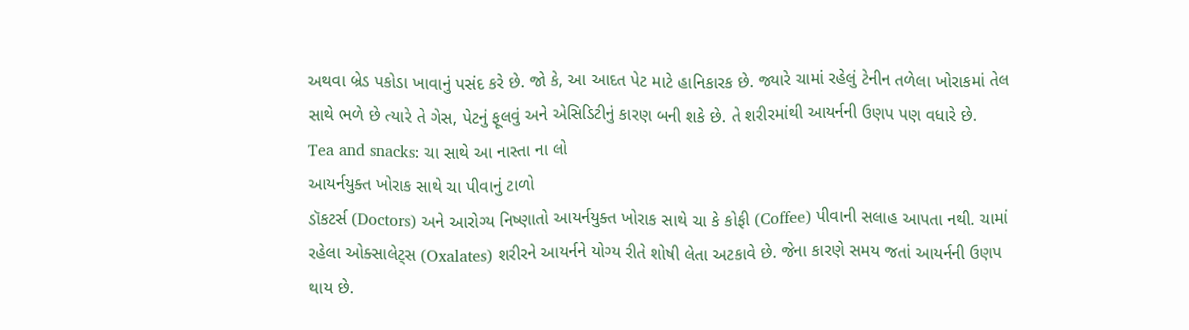અથવા બ્રેડ પકોડા ખાવાનું પસંદ કરે છે. જો કે, આ આદત પેટ માટે હાનિકારક છે. જ્યારે ચામાં રહેલું ટેનીન તળેલા ખોરાકમાં તેલ સાથે ભળે છે ત્યારે તે ગેસ, પેટનું ફૂલવું અને એસિડિટીનું કારણ બની શકે છે. તે શરીરમાંથી આયર્નની ઉણપ પણ વધારે છે.
Tea and snacks: ચા સાથે આ નાસ્તા ના લો
આયર્નયુક્ત ખોરાક સાથે ચા પીવાનું ટાળો
ડૉકટર્સ (Doctors) અને આરોગ્ય નિષ્ણાતો આયર્નયુક્ત ખોરાક સાથે ચા કે કોફી (Coffee) પીવાની સલાહ આપતા નથી. ચામાં રહેલા ઓક્સાલેટ્સ (Oxalates) શરીરને આયર્નને યોગ્ય રીતે શોષી લેતા અટકાવે છે. જેના કારણે સમય જતાં આયર્નની ઉણપ થાય છે.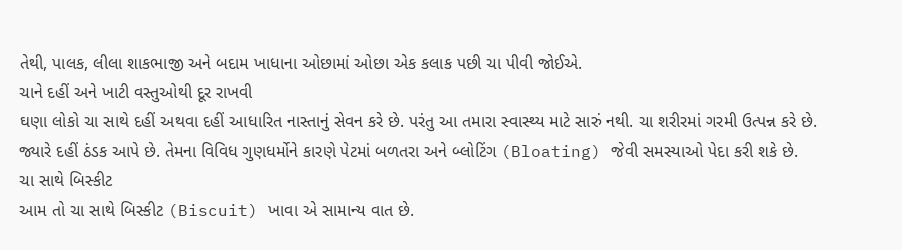તેથી, પાલક, લીલા શાકભાજી અને બદામ ખાધાના ઓછામાં ઓછા એક કલાક પછી ચા પીવી જોઈએ.
ચાને દહીં અને ખાટી વસ્તુઓથી દૂર રાખવી
ઘણા લોકો ચા સાથે દહીં અથવા દહીં આધારિત નાસ્તાનું સેવન કરે છે. પરંતુ આ તમારા સ્વાસ્થ્ય માટે સારું નથી. ચા શરીરમાં ગરમી ઉત્પન્ન કરે છે. જ્યારે દહીં ઠંડક આપે છે. તેમના વિવિધ ગુણધર્મોને કારણે પેટમાં બળતરા અને બ્લોટિંગ (Bloating) જેવી સમસ્યાઓ પેદા કરી શકે છે.
ચા સાથે બિસ્કીટ
આમ તો ચા સાથે બિસ્કીટ (Biscuit) ખાવા એ સામાન્ય વાત છે.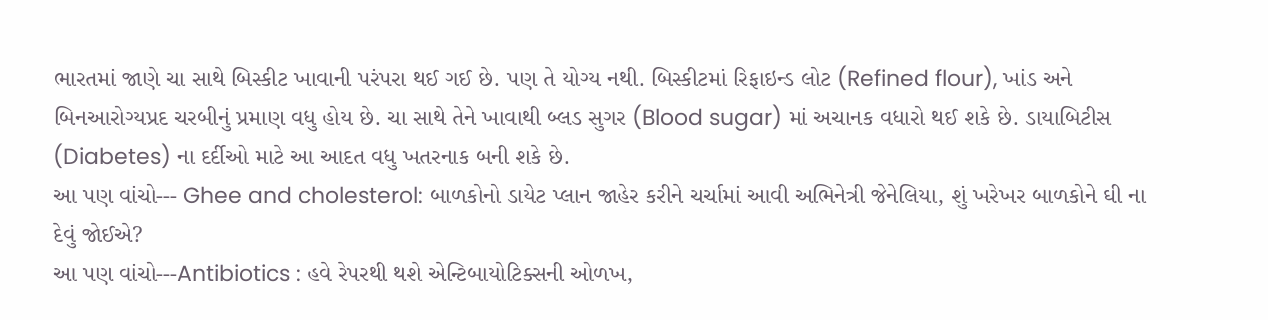ભારતમાં જાણે ચા સાથે બિસ્કીટ ખાવાની પરંપરા થઈ ગઈ છે. પણ તે યોગ્ય નથી. બિસ્કીટમાં રિફાઇન્ડ લોટ (Refined flour), ખાંડ અને બિનઆરોગ્યપ્રદ ચરબીનું પ્રમાણ વધુ હોય છે. ચા સાથે તેને ખાવાથી બ્લડ સુગર (Blood sugar) માં અચાનક વધારો થઈ શકે છે. ડાયાબિટીસ (Diabetes) ના દર્દીઓ માટે આ આદત વધુ ખતરનાક બની શકે છે.
આ પણ વાંચો--- Ghee and cholesterol: બાળકોનો ડાયેટ પ્લાન જાહેર કરીને ચર્ચામાં આવી અભિનેત્રી જેનેલિયા, શું ખરેખર બાળકોને ઘી ના દેવું જોઈએ?
આ પણ વાંચો---Antibiotics : હવે રેપરથી થશે એન્ટિબાયોટિક્સની ઓળખ,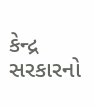કેન્દ્ર સરકારનો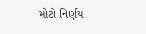મોટો નિર્ણય